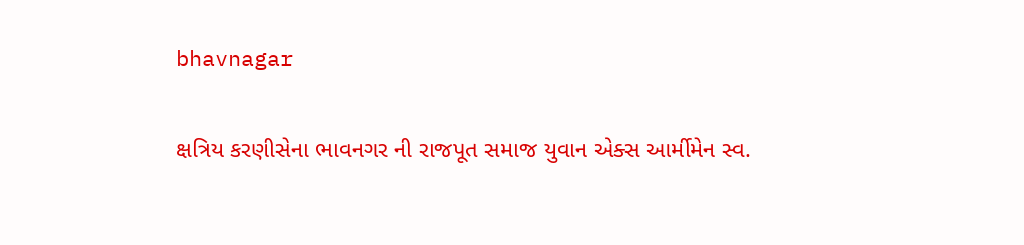bhavnagar

ક્ષત્રિય કરણીસેના ભાવનગર ની રાજપૂત સમાજ યુવાન એક્સ આર્મીમેન સ્વ.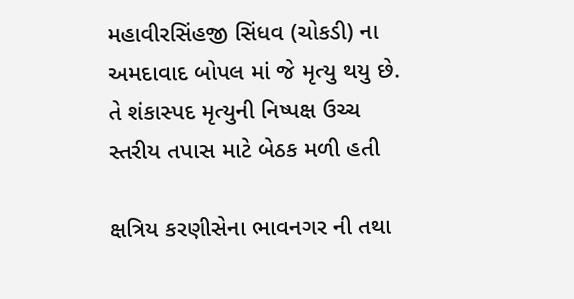મહાવીરસિંહજી સિંધવ (ચોકડી) ના અમદાવાદ બોપલ માં જે મૃત્યુ થયુ છે. તે શંકાસ્પદ મૃત્યુની નિષ્પક્ષ ઉચ્ચ સ્તરીય તપાસ માટે બેઠક મળી હતી

ક્ષત્રિય કરણીસેના ભાવનગર ની તથા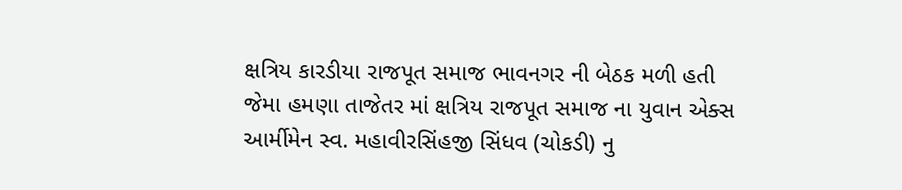ક્ષત્રિય કારડીયા રાજપૂત સમાજ ભાવનગર ની બેઠક મળી હતી જેમા હમણા તાજેતર માં ક્ષત્રિય રાજપૂત સમાજ ના યુવાન એક્સ આર્મીમેન સ્વ. મહાવીરસિંહજી સિંધવ (ચોકડી) નુ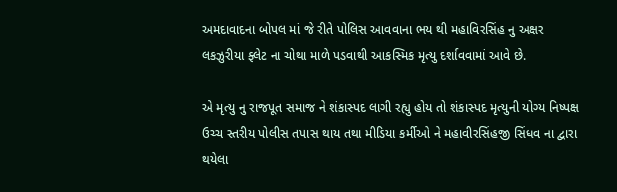અમદાવાદના બોપલ માં જે રીતે પોલિસ આવવાના ભય થી મહાવિરસિંહ નુ અક્ષર લકઝુરીયા ફ્લેટ ના ચોથા માળે પડવાથી આકસ્મિક મૃત્યુ દર્શાવવામાં આવે છે.

એ મૃત્યુ નુ રાજપૂત સમાજ ને શંકાસ્પદ લાગી રહ્યુ હોય તો શંકાસ્પદ મૃત્યુની યોગ્ય નિષ્પક્ષ ઉચ્ચ સ્તરીય પોલીસ તપાસ થાય તથા મીડિયા કર્મીઓ ને મહાવીરસિંહજી સિંધવ ના દ્વારા થયેલા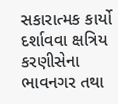સકારાત્મક કાર્યો દર્શાવવા ક્ષત્રિય કરણીસેના ભાવનગર તથા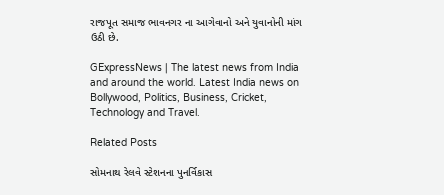રાજપૂત સમાજ ભાવનગર ના આગેવાનો અને યુવાનોની માંગ ઉઠી છે.

GExpressNews | The latest news from India and around the world. Latest India news on Bollywood, Politics, Business, Cricket, Technology and Travel.

Related Posts

સોમનાથ રેલવે સ્ટેશનના પુનર્વિકાસ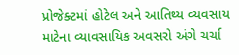પ્રોજેક્ટમાં હોટેલ અને આતિથ્ય વ્યવસાય માટેના વ્યાવસાયિક અવસરો અંગે ચર્ચા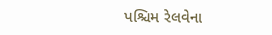પશ્ચિમ રેલવેના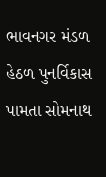ભાવનગર મંડળ હેઠળ પુનર્વિકાસ પામતા સોમનાથ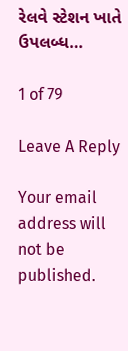રેલવે સ્ટેશન ખાતે ઉપલબ્ધ…

1 of 79

Leave A Reply

Your email address will not be published.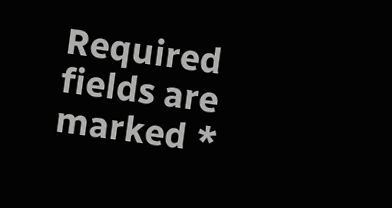Required fields are marked *